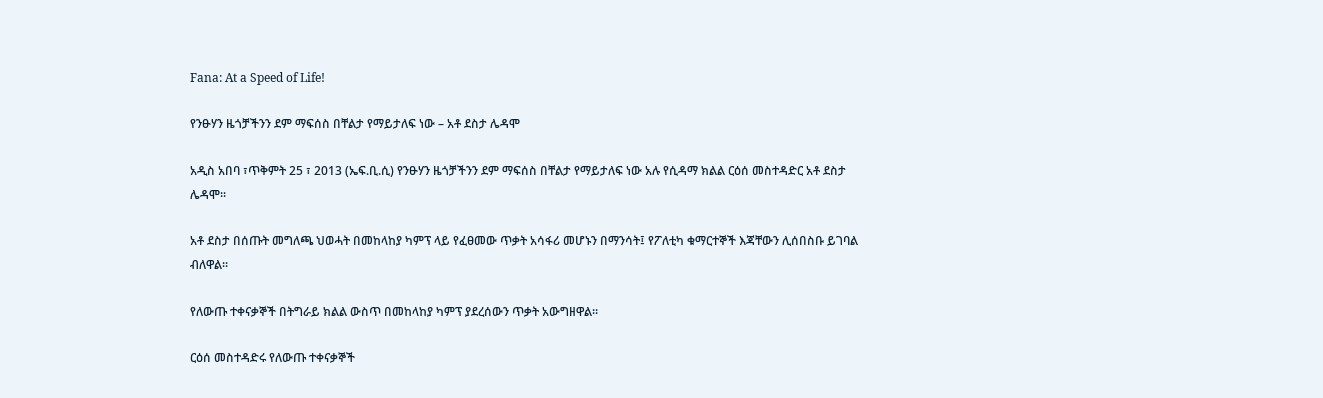Fana: At a Speed of Life!

የንፁሃን ዜጎቻችንን ደም ማፍሰስ በቸልታ የማይታለፍ ነው – አቶ ደስታ ሌዳሞ

አዲስ አበባ ፣ጥቅምት 25 ፣ 2013 (ኤፍ.ቢ.ሲ) የንፁሃን ዜጎቻችንን ደም ማፍሰስ በቸልታ የማይታለፍ ነው አሉ የሲዳማ ክልል ርዕሰ መስተዳድር አቶ ደስታ ሌዳሞ፡፡

አቶ ደስታ በሰጡት መግለጫ ህወሓት በመከላከያ ካምፕ ላይ የፈፀመው ጥቃት አሳፋሪ መሆኑን በማንሳት፤ የፖለቲካ ቁማርተኞች እጃቸውን ሊሰበስቡ ይገባል ብለዋል፡፡

የለውጡ ተቀናቃኞች በትግራይ ክልል ውስጥ በመከላከያ ካምፕ ያደረሰውን ጥቃት አውግዘዋል፡፡

ርዕሰ መስተዳድሩ የለውጡ ተቀናቃኞች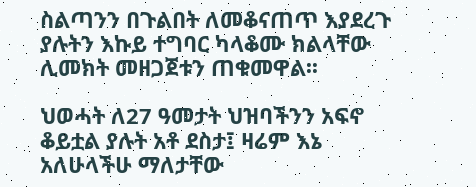ስልጣንን በጉልበት ለመቆናጠጥ እያደረጉ ያሉትን እኩይ ተግባር ካላቆሙ ክልላቸው ሊመክት መዘጋጀቱን ጠቁመዋል፡፡

ህወሓት ለ27 ዓመታት ህዝባችንን አፍኖ ቆይቷል ያሉት አቶ ደስታ፤ ዛሬም እኔ አለሁላችሁ ማለታቸው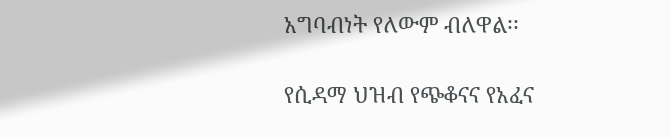አግባብነት የለውም ብለዋል፡፡

የሲዳማ ህዝብ የጭቆናና የአፈና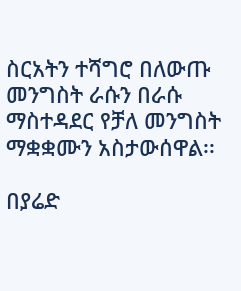ስርአትን ተሻግሮ በለውጡ መንግስት ራሱን በራሱ ማስተዳደር የቻለ መንግስት ማቋቋሙን አስታውሰዋል፡፡

በያሬድ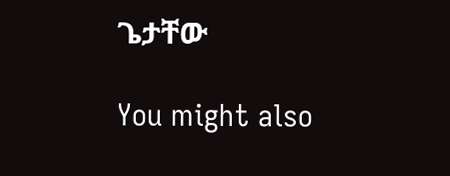ጌታቸው

You might also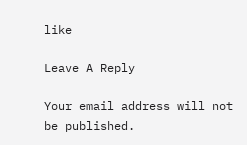like

Leave A Reply

Your email address will not be published.